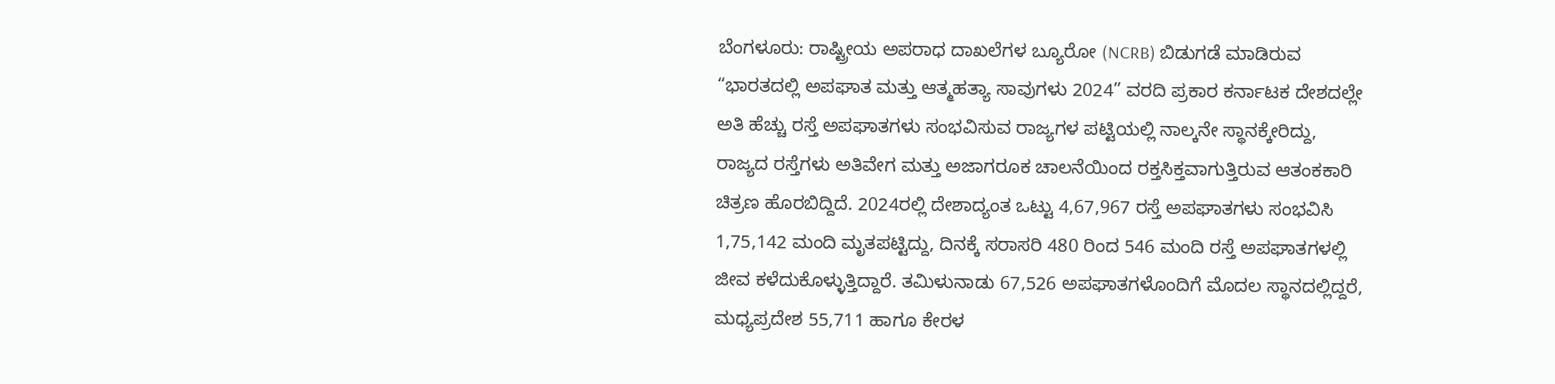ಬೆಂಗಳೂರು: ರಾಷ್ಟ್ರೀಯ ಅಪರಾಧ ದಾಖಲೆಗಳ ಬ್ಯೂರೋ (NCRB) ಬಿಡುಗಡೆ ಮಾಡಿರುವ “ಭಾರತದಲ್ಲಿ ಅಪಘಾತ ಮತ್ತು ಆತ್ಮಹತ್ಯಾ ಸಾವುಗಳು 2024” ವರದಿ ಪ್ರಕಾರ ಕರ್ನಾಟಕ ದೇಶದಲ್ಲೇ ಅತಿ ಹೆಚ್ಚು ರಸ್ತೆ ಅಪಘಾತಗಳು ಸಂಭವಿಸುವ ರಾಜ್ಯಗಳ ಪಟ್ಟಿಯಲ್ಲಿ ನಾಲ್ಕನೇ ಸ್ಥಾನಕ್ಕೇರಿದ್ದು, ರಾಜ್ಯದ ರಸ್ತೆಗಳು ಅತಿವೇಗ ಮತ್ತು ಅಜಾಗರೂಕ ಚಾಲನೆಯಿಂದ ರಕ್ತಸಿಕ್ತವಾಗುತ್ತಿರುವ ಆತಂಕಕಾರಿ ಚಿತ್ರಣ ಹೊರಬಿದ್ದಿದೆ. 2024ರಲ್ಲಿ ದೇಶಾದ್ಯಂತ ಒಟ್ಟು 4,67,967 ರಸ್ತೆ ಅಪಘಾತಗಳು ಸಂಭವಿಸಿ 1,75,142 ಮಂದಿ ಮೃತಪಟ್ಟಿದ್ದು, ದಿನಕ್ಕೆ ಸರಾಸರಿ 480 ರಿಂದ 546 ಮಂದಿ ರಸ್ತೆ ಅಪಘಾತಗಳಲ್ಲಿ ಜೀವ ಕಳೆದುಕೊಳ್ಳುತ್ತಿದ್ದಾರೆ. ತಮಿಳುನಾಡು 67,526 ಅಪಘಾತಗಳೊಂದಿಗೆ ಮೊದಲ ಸ್ಥಾನದಲ್ಲಿದ್ದರೆ, ಮಧ್ಯಪ್ರದೇಶ 55,711 ಹಾಗೂ ಕೇರಳ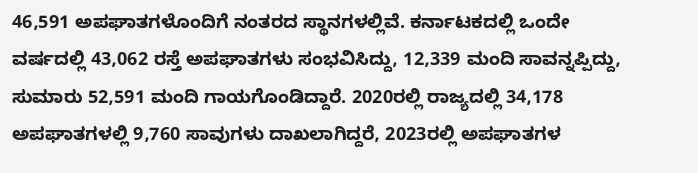46,591 ಅಪಘಾತಗಳೊಂದಿಗೆ ನಂತರದ ಸ್ಥಾನಗಳಲ್ಲಿವೆ. ಕರ್ನಾಟಕದಲ್ಲಿ ಒಂದೇ ವರ್ಷದಲ್ಲಿ 43,062 ರಸ್ತೆ ಅಪಘಾತಗಳು ಸಂಭವಿಸಿದ್ದು, 12,339 ಮಂದಿ ಸಾವನ್ನಪ್ಪಿದ್ದು, ಸುಮಾರು 52,591 ಮಂದಿ ಗಾಯಗೊಂಡಿದ್ದಾರೆ. 2020ರಲ್ಲಿ ರಾಜ್ಯದಲ್ಲಿ 34,178 ಅಪಘಾತಗಳಲ್ಲಿ 9,760 ಸಾವುಗಳು ದಾಖಲಾಗಿದ್ದರೆ, 2023ರಲ್ಲಿ ಅಪಘಾತಗಳ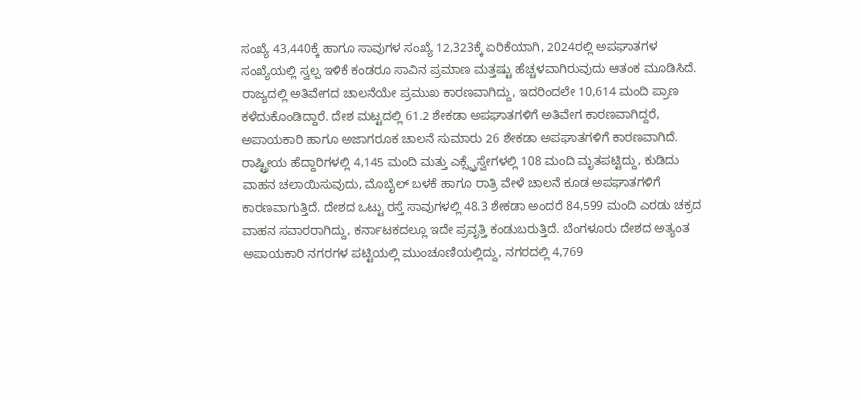ಸಂಖ್ಯೆ 43,440ಕ್ಕೆ ಹಾಗೂ ಸಾವುಗಳ ಸಂಖ್ಯೆ 12,323ಕ್ಕೆ ಏರಿಕೆಯಾಗಿ, 2024ರಲ್ಲಿ ಅಪಘಾತಗಳ ಸಂಖ್ಯೆಯಲ್ಲಿ ಸ್ವಲ್ಪ ಇಳಿಕೆ ಕಂಡರೂ ಸಾವಿನ ಪ್ರಮಾಣ ಮತ್ತಷ್ಟು ಹೆಚ್ಚಳವಾಗಿರುವುದು ಆತಂಕ ಮೂಡಿಸಿದೆ. ರಾಜ್ಯದಲ್ಲಿ ಅತಿವೇಗದ ಚಾಲನೆಯೇ ಪ್ರಮುಖ ಕಾರಣವಾಗಿದ್ದು, ಇದರಿಂದಲೇ 10,614 ಮಂದಿ ಪ್ರಾಣ ಕಳೆದುಕೊಂಡಿದ್ದಾರೆ. ದೇಶ ಮಟ್ಟದಲ್ಲಿ 61.2 ಶೇಕಡಾ ಅಪಘಾತಗಳಿಗೆ ಅತಿವೇಗ ಕಾರಣವಾಗಿದ್ದರೆ, ಅಪಾಯಕಾರಿ ಹಾಗೂ ಅಜಾಗರೂಕ ಚಾಲನೆ ಸುಮಾರು 26 ಶೇಕಡಾ ಅಪಘಾತಗಳಿಗೆ ಕಾರಣವಾಗಿದೆ. ರಾಷ್ಟ್ರೀಯ ಹೆದ್ದಾರಿಗಳಲ್ಲಿ 4,145 ಮಂದಿ ಮತ್ತು ಎಕ್ಸ್ಪ್ರೆಸ್ವೇಗಳಲ್ಲಿ 108 ಮಂದಿ ಮೃತಪಟ್ಟಿದ್ದು, ಕುಡಿದು ವಾಹನ ಚಲಾಯಿಸುವುದು, ಮೊಬೈಲ್ ಬಳಕೆ ಹಾಗೂ ರಾತ್ರಿ ವೇಳೆ ಚಾಲನೆ ಕೂಡ ಅಪಘಾತಗಳಿಗೆ ಕಾರಣವಾಗುತ್ತಿದೆ. ದೇಶದ ಒಟ್ಟು ರಸ್ತೆ ಸಾವುಗಳಲ್ಲಿ 48.3 ಶೇಕಡಾ ಅಂದರೆ 84,599 ಮಂದಿ ಎರಡು ಚಕ್ರದ ವಾಹನ ಸವಾರರಾಗಿದ್ದು, ಕರ್ನಾಟಕದಲ್ಲೂ ಇದೇ ಪ್ರವೃತ್ತಿ ಕಂಡುಬರುತ್ತಿದೆ. ಬೆಂಗಳೂರು ದೇಶದ ಅತ್ಯಂತ ಅಪಾಯಕಾರಿ ನಗರಗಳ ಪಟ್ಟಿಯಲ್ಲಿ ಮುಂಚೂಣಿಯಲ್ಲಿದ್ದು, ನಗರದಲ್ಲಿ 4,769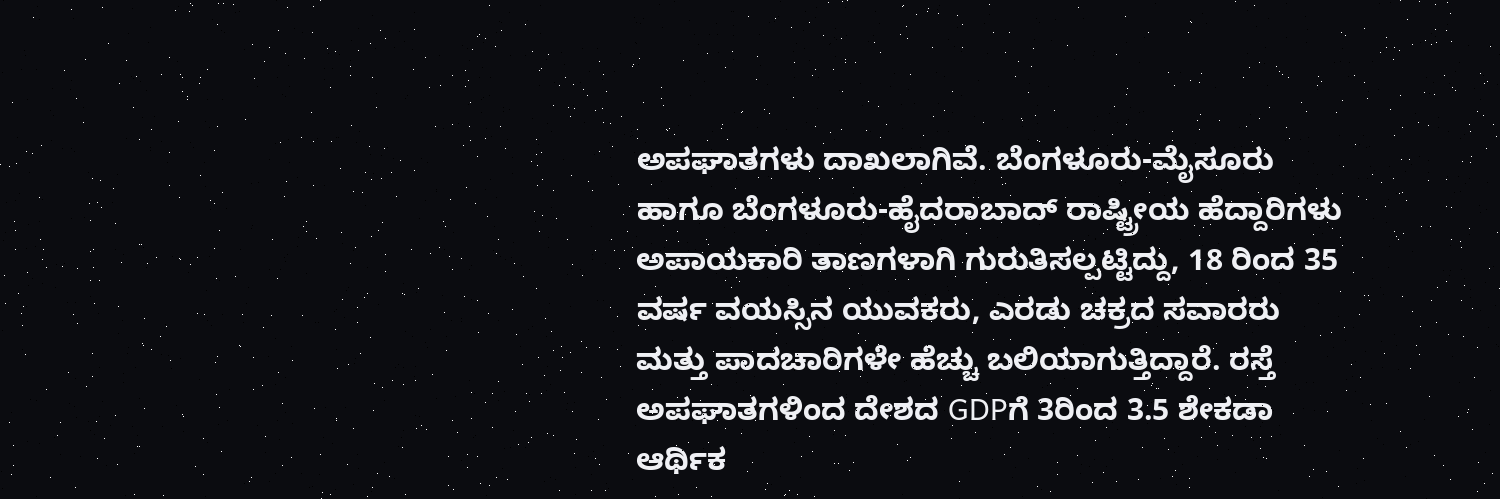ಅಪಘಾತಗಳು ದಾಖಲಾಗಿವೆ. ಬೆಂಗಳೂರು-ಮೈಸೂರು ಹಾಗೂ ಬೆಂಗಳೂರು-ಹೈದರಾಬಾದ್ ರಾಷ್ಟ್ರೀಯ ಹೆದ್ದಾರಿಗಳು ಅಪಾಯಕಾರಿ ತಾಣಗಳಾಗಿ ಗುರುತಿಸಲ್ಪಟ್ಟಿದ್ದು, 18 ರಿಂದ 35 ವರ್ಷ ವಯಸ್ಸಿನ ಯುವಕರು, ಎರಡು ಚಕ್ರದ ಸವಾರರು ಮತ್ತು ಪಾದಚಾರಿಗಳೇ ಹೆಚ್ಚು ಬಲಿಯಾಗುತ್ತಿದ್ದಾರೆ. ರಸ್ತೆ ಅಪಘಾತಗಳಿಂದ ದೇಶದ GDPಗೆ 3ರಿಂದ 3.5 ಶೇಕಡಾ ಆರ್ಥಿಕ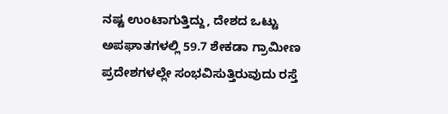ನಷ್ಟ ಉಂಟಾಗುತ್ತಿದ್ದು, ದೇಶದ ಒಟ್ಟು ಅಪಘಾತಗಳಲ್ಲಿ 59.7 ಶೇಕಡಾ ಗ್ರಾಮೀಣ ಪ್ರದೇಶಗಳಲ್ಲೇ ಸಂಭವಿಸುತ್ತಿರುವುದು ರಸ್ತೆ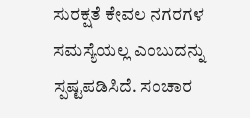ಸುರಕ್ಷತೆ ಕೇವಲ ನಗರಗಳ ಸಮಸ್ಯೆಯಲ್ಲ ಎಂಬುದನ್ನು ಸ್ಪಷ್ಟಪಡಿಸಿದೆ. ಸಂಚಾರ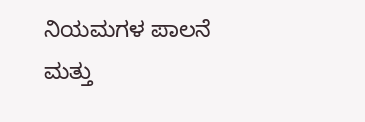ನಿಯಮಗಳ ಪಾಲನೆ ಮತ್ತು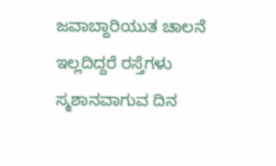ಜವಾಬ್ದಾರಿಯುತ ಚಾಲನೆ ಇಲ್ಲದಿದ್ದರೆ ರಸ್ತೆಗಳು ಸ್ಮಶಾನವಾಗುವ ದಿನ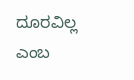ದೂರವಿಲ್ಲ ಎಂಬ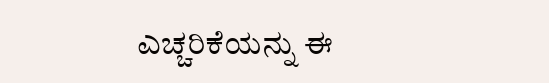ಎಚ್ಚರಿಕೆಯನ್ನು ಈ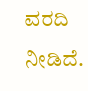ವರದಿ ನೀಡಿದೆ.